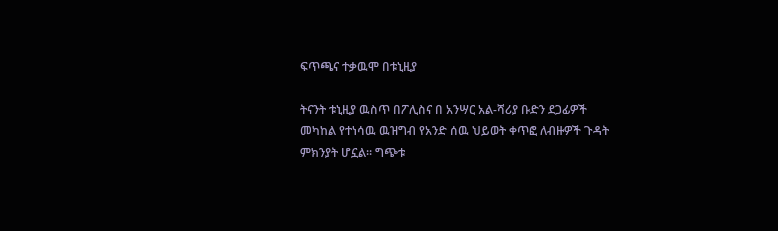ፍጥጫና ተቃዉሞ በቱኒዚያ

ትናንት ቱኒዚያ ዉስጥ በፖሊስና በ አንሣር አል-ሻሪያ ቡድን ደጋፊዎች መካከል የተነሳዉ ዉዝግብ የአንድ ሰዉ ህይወት ቀጥፎ ለብዙዎች ጉዳት ምክንያት ሆኗል። ግጭቱ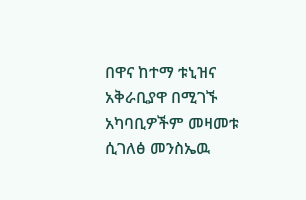በዋና ከተማ ቱኒዝና አቅራቢያዋ በሚገኙ አካባቢዎችም መዛመቱ ሲገለፅ መንስኤዉ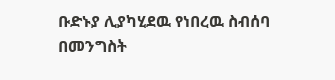ቡድኑያ ሊያካሂደዉ የነበረዉ ስብሰባ በመንግስት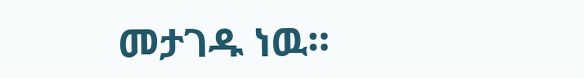መታገዱ ነዉ።